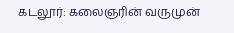கடலூர்: கலைஞரின் வருமுன்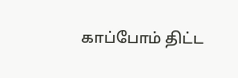காப்போம் திட்ட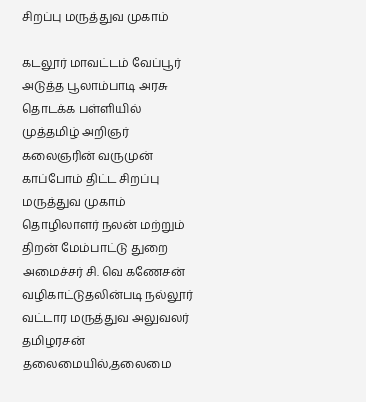சிறப்பு மருத்துவ முகாம்

கடலூர் மாவட்டம் வேப்பூர் அடுத்த பூலாம்பாடி அரசு தொடக்க பள்ளியில் முத்தமிழ் அறிஞர் கலைஞரின் வருமுன் காப்போம் திட்ட சிறப்பு மருத்துவ முகாம் தொழிலாளர் நலன் மற்றும் திறன் மேம்பாட்டு துறை அமைச்சர் சி. வெ கணேசன் வழிகாட்டுதலின்படி நல்லூர் வட்டார மருத்துவ அலுவலர் தமிழரசன் தலைமையில்,தலைமை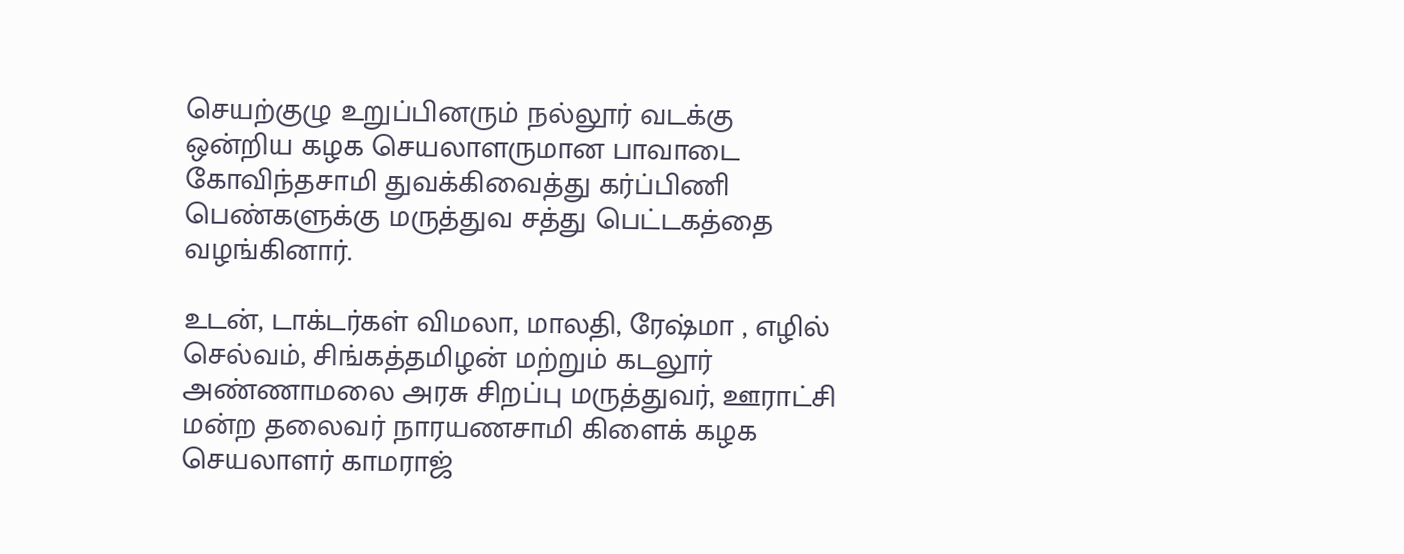செயற்குழு உறுப்பினரும் நல்லூர் வடக்கு ஒன்றிய கழக செயலாளருமான பாவாடை கோவிந்தசாமி துவக்கிவைத்து கர்ப்பிணி பெண்களுக்கு மருத்துவ சத்து பெட்டகத்தை வழங்கினார்.

உடன், டாக்டர்கள் விமலா, மாலதி, ரேஷ்மா , எழில் செல்வம், சிங்கத்தமிழன் மற்றும் கடலூர் அண்ணாமலை அரசு சிறப்பு மருத்துவர், ஊராட்சி மன்ற தலைவர் நாரயணசாமி கிளைக் கழக செயலாளர் காமராஜ்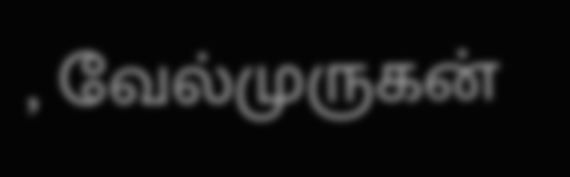, வேல்முருகன்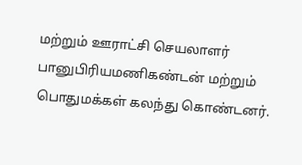மற்றும் ஊராட்சி செயலாளர் பானுபிரியமணிகண்டன் மற்றும் பொதுமக்கள் கலந்து கொண்டனர்.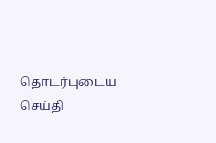தொடர்புடைய செய்தி